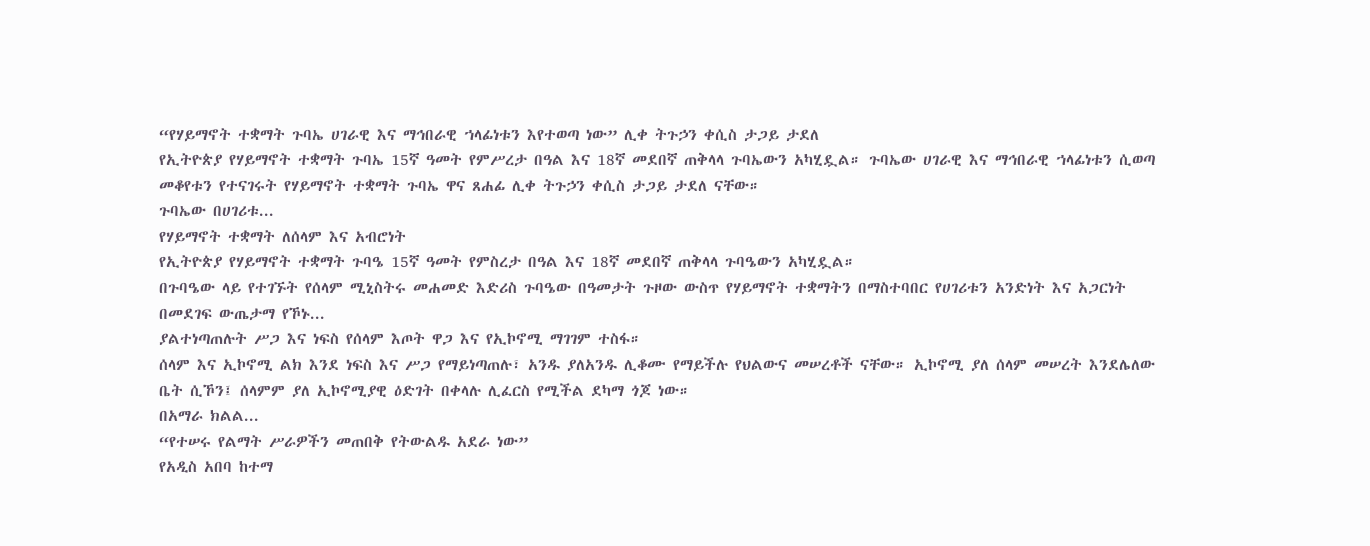“የሃይማኖት ተቋማት ጉባኤ ሀገራዊ እና ማኅበራዊ ኀላፊነቱን እየተወጣ ነው” ሊቀ ትጉኃን ቀሲስ ታጋይ ታደለ
የኢትዮጵያ የሃይማኖት ተቋማት ጉባኤ 15ኛ ዓመት የምሥረታ በዓል እና 18ኛ መደበኛ ጠቅላላ ጉባኤውን አካሂዷል። ጉባኤው ሀገራዊ እና ማኅበራዊ ኀላፊነቱን ሲወጣ መቆየቱን የተናገሩት የሃይማኖት ተቋማት ጉባኤ ዋና ጸሐፊ ሊቀ ትጉኃን ቀሲስ ታጋይ ታደለ ናቸው።
ጉባኤው በሀገሪቱ...
የሃይማኖት ተቋማት ለሰላም እና አብሮነት
የኢትዮጵያ የሃይማኖት ተቋማት ጉባዔ 15ኛ ዓመት የምስረታ በዓል እና 18ኛ መደበኛ ጠቅላላ ጉባዔውን አካሂዷል።
በጉባዔው ላይ የተገኙት የሰላም ሚኒስትሩ መሐመድ እድሪስ ጉባዔው በዓመታት ጉዞው ውስጥ የሃይማኖት ተቋማትን በማስተባበር የሀገሪቱን አንድነት እና አጋርነት በመደገፍ ውጤታማ የኾኑ...
ያልተነጣጠሉት ሥጋ እና ነፍስ የሰላም እጦት ዋጋ እና የኢኮኖሚ ማገገም ተስፋ።
ሰላም እና ኢኮኖሚ ልክ እንደ ነፍስ እና ሥጋ የማይነጣጠሉ፣ አንዱ ያለአንዱ ሊቆሙ የማይችሉ የህልውና መሠረቶች ናቸው። ኢኮኖሚ ያለ ሰላም መሠረት እንደሌለው ቤት ሲኾን፤ ሰላምም ያለ ኢኮኖሚያዊ ዕድገት በቀላሉ ሊፈርስ የሚችል ደካማ ጎጆ ነው።
በአማራ ክልል...
“የተሠሩ የልማት ሥራዎችን መጠበቅ የትውልዱ አደራ ነው”
የአዲስ አበባ ከተማ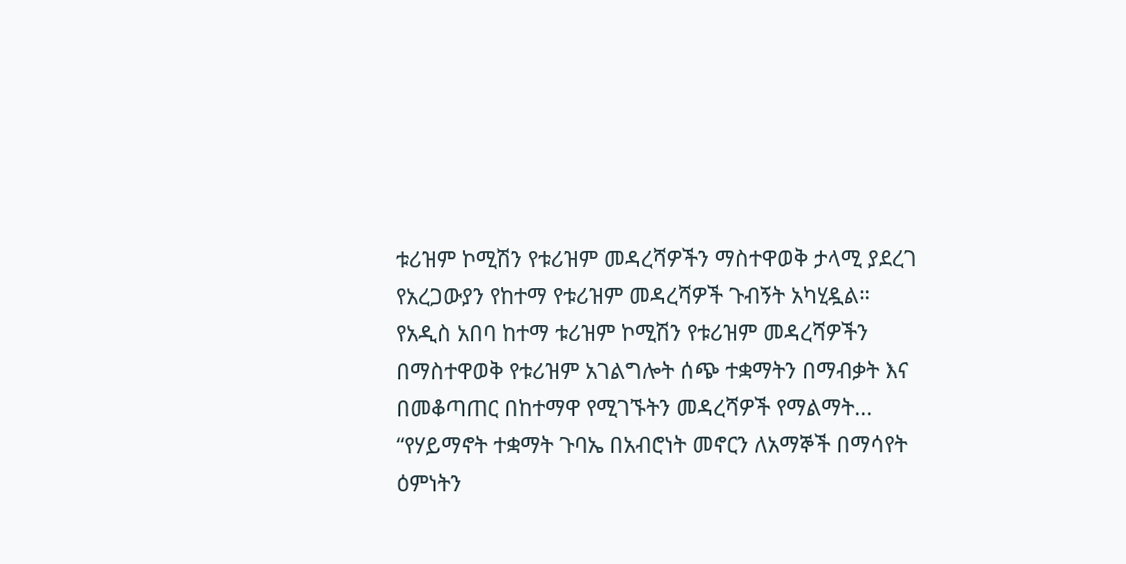ቱሪዝም ኮሚሽን የቱሪዝም መዳረሻዎችን ማስተዋወቅ ታላሚ ያደረገ የአረጋውያን የከተማ የቱሪዝም መዳረሻዎች ጉብኝት አካሂዷል።
የአዲስ አበባ ከተማ ቱሪዝም ኮሚሽን የቱሪዝም መዳረሻዎችን በማስተዋወቅ የቱሪዝም አገልግሎት ሰጭ ተቋማትን በማብቃት እና በመቆጣጠር በከተማዋ የሚገኙትን መዳረሻዎች የማልማት...
“የሃይማኖት ተቋማት ጉባኤ በአብሮነት መኖርን ለአማኞች በማሳየት ዕምነትን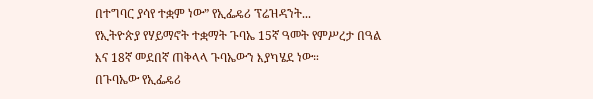በተግባር ያሳየ ተቋም ነው” የኢፌዴሪ ፕሬዝዳንት...
የኢትዮጵያ የሃይማኖት ተቋማት ጉባኤ 15ኛ ዓመት የምሥረታ በዓል እና 18ኛ መደበኛ ጠቅላላ ጉባኤውን እያካሄደ ነው።
በጉባኤው የኢፌዴሪ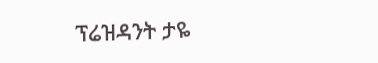ፕሬዝዳንት ታዬ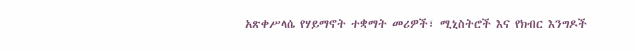አጽቀሥላሴ የሃይማኖት ተቋማት መሪዎች፣ ሚኒስትሮች እና የክብር እንግዶች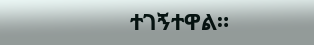ተገኝተዋል።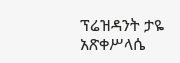ፕሬዝዳንት ታዬ አጽቀሥላሴ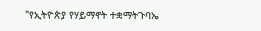"የኢትዮጵያ የሃይማኖት ተቋማትጉባኤ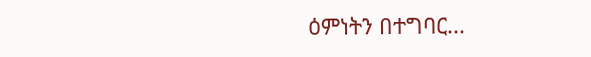ዕምነትን በተግባር...